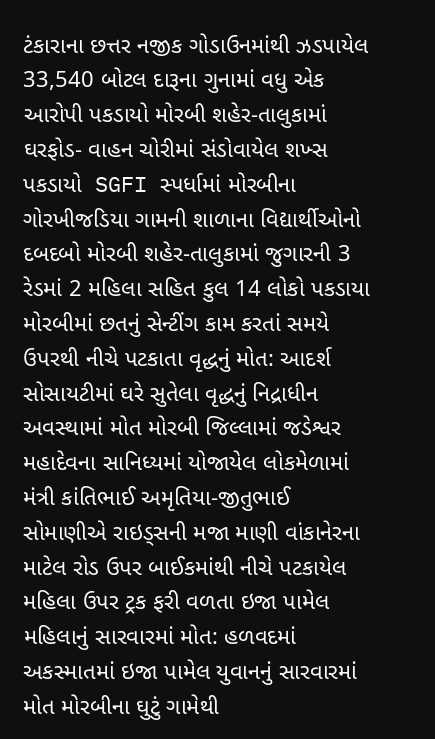ટંકારાના છત્તર નજીક ગોડાઉનમાંથી ઝડપાયેલ 33,540 બોટલ દારૂના ગુનામાં વધુ એક આરોપી પકડાયો મોરબી શહેર-તાલુકામાં ઘરફોડ- વાહન ચોરીમાં સંડોવાયેલ શખ્સ પકડાયો  SGFI સ્પર્ધામાં મોરબીના ગોરખીજડિયા ગામની શાળાના વિદ્યાર્થીઓનો દબદબો મોરબી શહેર-તાલુકામાં જુગારની 3 રેડમાં 2 મહિલા સહિત કુલ 14 લોકો પકડાયા મોરબીમાં છતનું સેન્ટીંગ કામ કરતાં સમયે ઉપરથી નીચે પટકાતા વૃદ્ધનું મોત: આદર્શ સોસાયટીમાં ઘરે સુતેલા વૃદ્ધનું નિદ્રાધીન અવસ્થામાં મોત મોરબી જિલ્લામાં જડેશ્વર મહાદેવના સાનિધ્યમાં યોજાયેલ લોકમેળામાં મંત્રી કાંતિભાઈ અમૃતિયા-જીતુભાઈ સોમાણીએ રાઇડ્સની મજા માણી વાંકાનેરના માટેલ રોડ ઉપર બાઈકમાંથી નીચે પટકાયેલ મહિલા ઉપર ટ્રક ફરી વળતા ઇજા પામેલ મહિલાનું સારવારમાં મોત: હળવદમાં અકસ્માતમાં ઇજા પામેલ યુવાનનું સારવારમાં મોત મોરબીના ઘુટું ગામેથી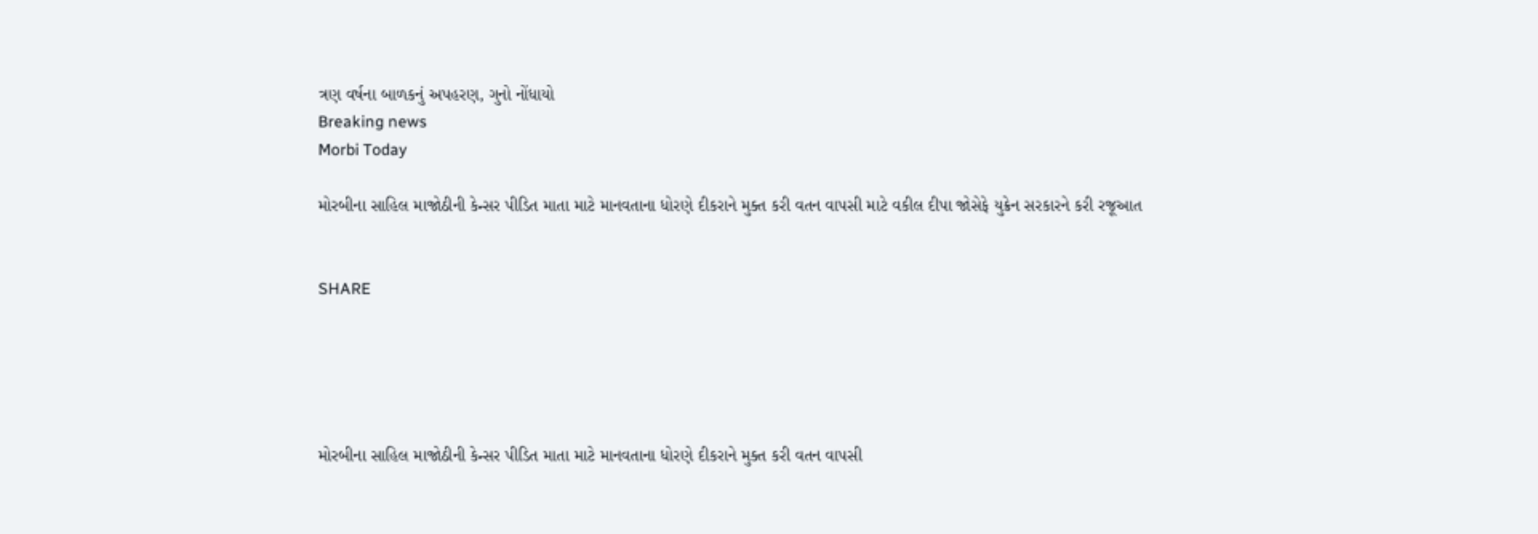ત્રણ વર્ષના બાળકનું અપહરણ, ગુનો નોંધાયો
Breaking news
Morbi Today

મોરબીના સાહિલ માજોઠીની કેન્સર પીડિત માતા માટે માનવતાના ધોરણે દીકરાને મુક્ત કરી વતન વાપસી માટે વકીલ દીપા જોસેફે યુક્રેન સરકારને કરી રજૂઆત


SHARE





મોરબીના સાહિલ માજોઠીની કેન્સર પીડિત માતા માટે માનવતાના ધોરણે દીકરાને મુક્ત કરી વતન વાપસી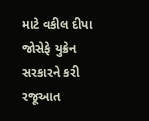માટે વકીલ દીપા જોસેફે યુક્રેન સરકારને કરી રજૂઆત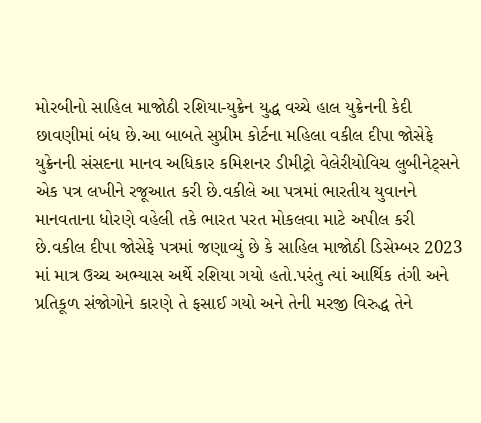મોરબીનો સાહિલ માજોઠી રશિયા-યુક્રેન યુદ્ધ વચ્ચે હાલ યુક્રેનની કેદી છાવણીમાં બંધ છે.આ બાબતે સુપ્રીમ કોર્ટના મહિલા વકીલ દીપા જોસેફે યુક્રેનની સંસદના માનવ અધિકાર કમિશનર ડીમીટ્રો વેલેરીયોવિચ લુબીનેટ્સને એક પત્ર લખીને રજૂઆત કરી છે.વકીલે આ પત્રમાં ભારતીય યુવાનને માનવતાના ધોરણે વહેલી તકે ભારત પરત મોકલવા માટે અપીલ કરી છે.વકીલ દીપા જોસેફે પત્રમાં જણાવ્યું છે કે સાહિલ માજોઠી ડિસેમ્બર 2023 માં માત્ર ઉચ્ચ અભ્યાસ અર્થે રશિયા ગયો હતો.પરંતુ ત્યાં આર્થિક તંગી અને પ્રતિકૂળ સંજોગોને કારણે તે ફસાઈ ગયો અને તેની મરજી વિરુદ્ધ તેને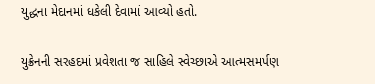યુદ્ધના મેદાનમાં ધકેલી દેવામાં આવ્યો હતો.

યુક્રેનની સરહદમાં પ્રવેશતા જ સાહિલે સ્વેચ્છાએ આત્મસમર્પણ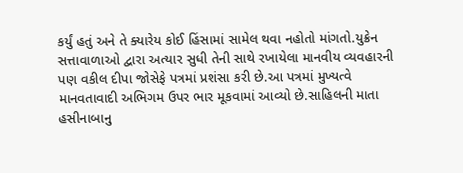કર્યું હતું અને તે ક્યારેય કોઈ હિંસામાં સામેલ થવા નહોતો માંગતો.યુક્રેન સત્તાવાળાઓ દ્વારા અત્યાર સુધી તેની સાથે રખાયેલા માનવીય વ્યવહારની પણ વકીલ દીપા જોસેફે પત્રમાં પ્રશંસા કરી છે.આ પત્રમાં મુખ્યત્વે માનવતાવાદી અભિગમ ઉપર ભાર મૂકવામાં આવ્યો છે.સાહિલની માતા હસીનાબાનુ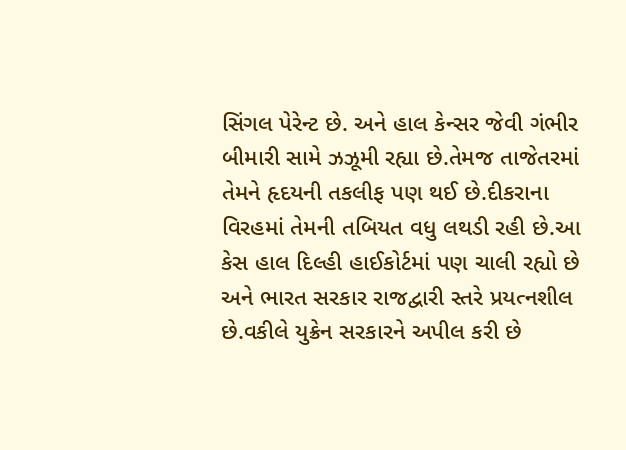સિંગલ પેરેન્ટ છે. અને હાલ કેન્સર જેવી ગંભીર બીમારી સામે ઝઝૂમી રહ્યા છે.તેમજ તાજેતરમાં તેમને હૃદયની તકલીફ પણ થઈ છે.દીકરાના વિરહમાં તેમની તબિયત વધુ લથડી રહી છે.આ કેસ હાલ દિલ્હી હાઈકોર્ટમાં પણ ચાલી રહ્યો છે અને ભારત સરકાર રાજદ્વારી સ્તરે પ્રયત્નશીલ છે.વકીલે યુક્રેન સરકારને અપીલ કરી છે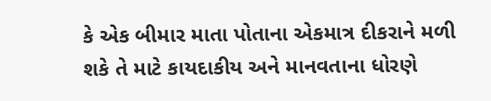કે એક બીમાર માતા પોતાના એકમાત્ર દીકરાને મળી શકે તે માટે કાયદાકીય અને માનવતાના ધોરણે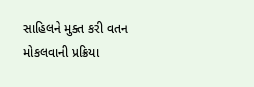સાહિલને મુક્ત કરી વતન મોકલવાની પ્રક્રિયા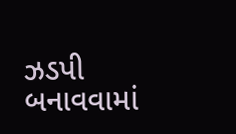ઝડપી બનાવવામાં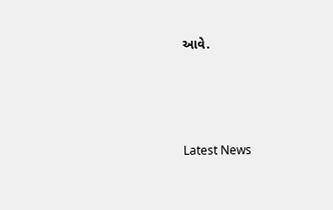આવે.




Latest News